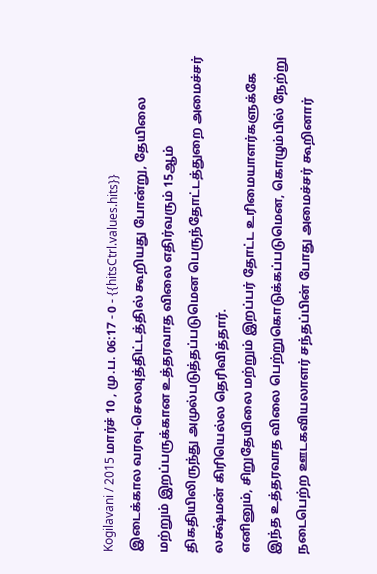Kogilavani / 2015 மார்ச் 10 , மு.ப. 06:17 - 0 - {{hitsCtrl.values.hits}}
இடைக்கால வரவு-செலவுத்திட்டத்தில் கூறியது போன்று, தேயிலை மற்றும் இறப்பருக்கான உத்தரவாத விலை எதிர்வரும் 15ஆம் திகதியிலிருந்து அமுல்படுத்தப்படுமென பெருந்தோட்டத்துறை அமைச்சர் லக்ஷ்மன் கிரியெல்ல தெரிவித்தார்.
எனினும், சிறுதேயிலை மற்றும் இறப்பர் தோட்ட உரிமையாளர்களுக்கே இந்த உத்தரவாத விலை பெற்றுகொடுக்கப்படுமென, கொழும்பில் நேற்று நடைபெற்ற ஊடகவியலாளர் சந்தப்பின் போது அமைச்சர் கூறினார்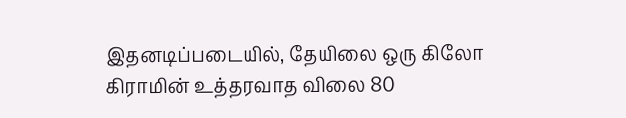இதனடிப்படையில், தேயிலை ஒரு கிலோ கிராமின் உத்தரவாத விலை 80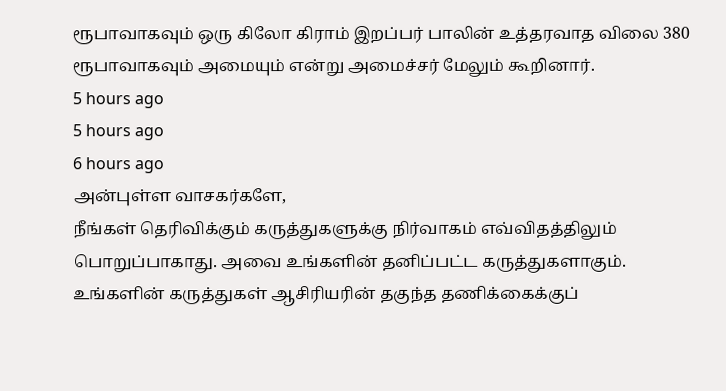ரூபாவாகவும் ஒரு கிலோ கிராம் இறப்பர் பாலின் உத்தரவாத விலை 380 ரூபாவாகவும் அமையும் என்று அமைச்சர் மேலும் கூறினார்.
5 hours ago
5 hours ago
6 hours ago
அன்புள்ள வாசகர்களே,
நீங்கள் தெரிவிக்கும் கருத்துகளுக்கு நிர்வாகம் எவ்விதத்திலும் பொறுப்பாகாது. அவை உங்களின் தனிப்பட்ட கருத்துகளாகும். உங்களின் கருத்துகள் ஆசிரியரின் தகுந்த தணிக்கைக்குப்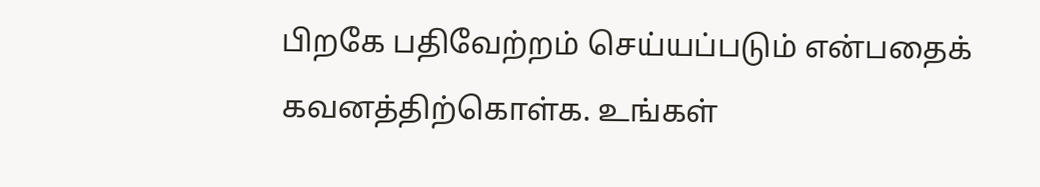பிறகே பதிவேற்றம் செய்யப்படும் என்பதைக் கவனத்திற்கொள்க. உங்கள்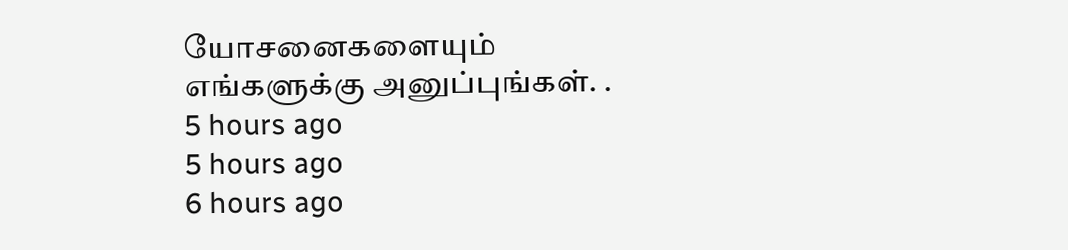யோசனைகளையும் எங்களுக்கு அனுப்புங்கள். .
5 hours ago
5 hours ago
6 hours ago